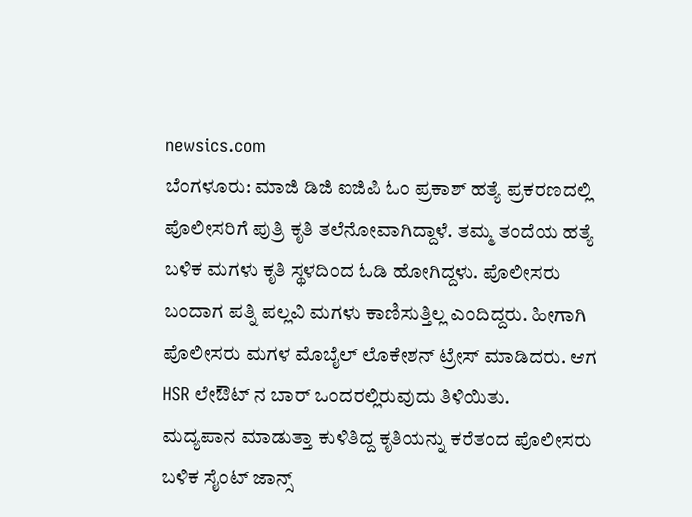newsics.com
ಬೆಂಗಳೂರು: ಮಾಜಿ ಡಿಜಿ ಐಜಿಪಿ ಓಂ ಪ್ರಕಾಶ್ ಹತ್ಯೆ ಪ್ರಕರಣದಲ್ಲಿ ಪೊಲೀಸರಿಗೆ ಪುತ್ರಿ ಕೃತಿ ತಲೆನೋವಾಗಿದ್ದಾಳೆ. ತಮ್ಮ ತಂದೆಯ ಹತ್ಯೆ ಬಳಿಕ ಮಗಳು ಕೃತಿ ಸ್ಥಳದಿಂದ ಓಡಿ ಹೋಗಿದ್ದಳು. ಪೊಲೀಸರು ಬಂದಾಗ ಪತ್ನಿ ಪಲ್ಲವಿ ಮಗಳು ಕಾಣಿಸುತ್ತಿಲ್ಲ ಎಂದಿದ್ದರು. ಹೀಗಾಗಿ ಪೊಲೀಸರು ಮಗಳ ಮೊಬೈಲ್ ಲೊಕೇಶನ್ ಟ್ರೇಸ್ ಮಾಡಿದರು. ಆಗ HSR ಲೇಔಟ್ ನ ಬಾರ್ ಒಂದರಲ್ಲಿರುವುದು ತಿಳಿಯಿತು.
ಮದ್ಯಪಾನ ಮಾಡುತ್ತಾ ಕುಳಿತಿದ್ದ ಕೃತಿಯನ್ನು ಕರೆತಂದ ಪೊಲೀಸರು ಬಳಿಕ ಸೈಂಟ್ ಜಾನ್ಸ್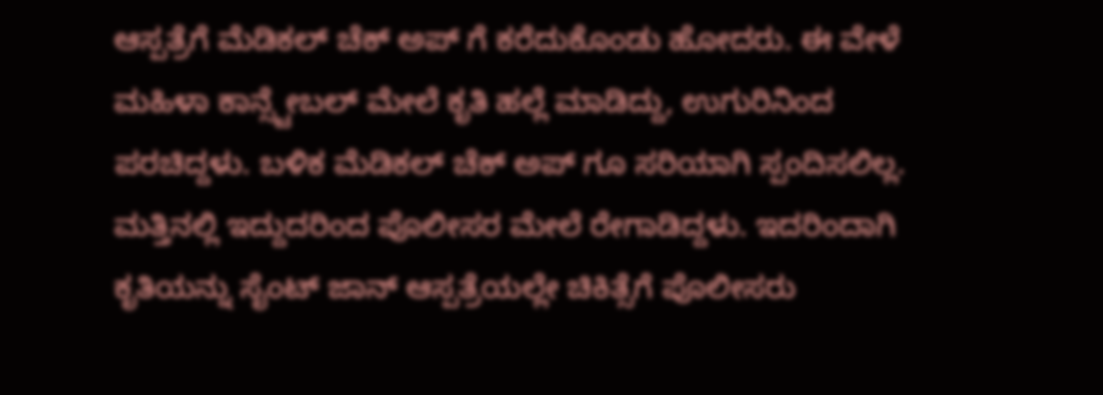ಆಸ್ಪತ್ರೆಗೆ ಮೆಡಿಕಲ್ ಚೆಕ್ ಅಪ್ ಗೆ ಕರೆದುಕೊಂಡು ಹೋದರು. ಈ ವೇಳೆ ಮಹಿಳಾ ಕಾನ್ಸ್ಟೇಬಲ್ ಮೇಲೆ ಕೃತಿ ಹಲ್ಲೆ ಮಾಡಿದ್ದು, ಉಗುರಿನಿಂದ ಪರಚಿದ್ದಳು. ಬಳಿಕ ಮೆಡಿಕಲ್ ಚೆಕ್ ಅಪ್ ಗೂ ಸರಿಯಾಗಿ ಸ್ಪಂದಿಸಲಿಲ್ಲ. ಮತ್ತಿನಲ್ಲಿ ಇದ್ದುದರಿಂದ ಪೊಲೀಸರ ಮೇಲೆ ರೇಗಾಡಿದ್ದಳು. ಇದರಿಂದಾಗಿ ಕೃತಿಯನ್ನು ಸೈಂಟ್ ಜಾನ್ ಆಸ್ಪತ್ರೆಯಲ್ಲೇ ಚಿಕಿತ್ಸೆಗೆ ಪೊಲೀಸರು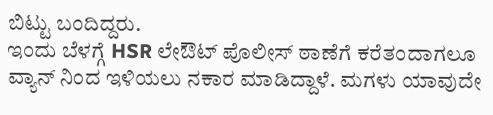ಬಿಟ್ಟು ಬಂದಿದ್ದರು.
ಇಂದು ಬೆಳಗ್ಗೆ HSR ಲೇಔಟ್ ಪೊಲೀಸ್ ಠಾಣೆಗೆ ಕರೆತಂದಾಗಲೂ ವ್ಯಾನ್ ನಿಂದ ಇಳಿಯಲು ನಕಾರ ಮಾಡಿದ್ದಾಳೆ. ಮಗಳು ಯಾವುದೇ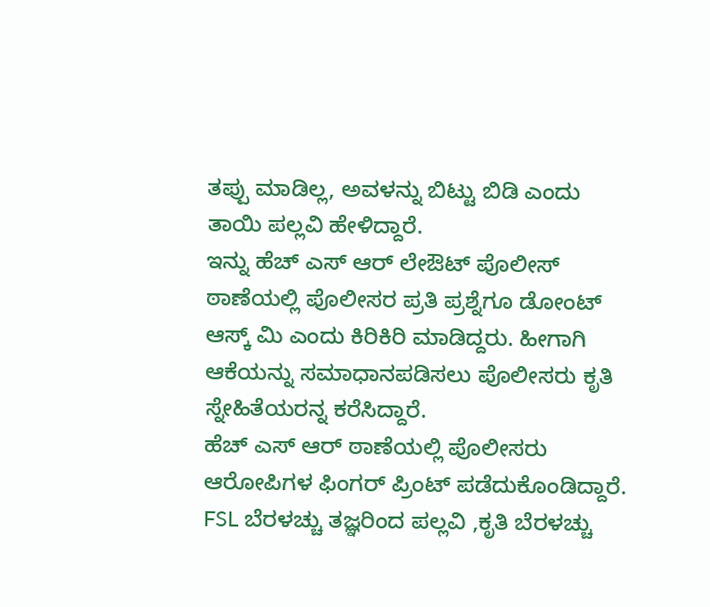ತಪ್ಪು ಮಾಡಿಲ್ಲ, ಅವಳನ್ನು ಬಿಟ್ಟು ಬಿಡಿ ಎಂದು ತಾಯಿ ಪಲ್ಲವಿ ಹೇಳಿದ್ದಾರೆ.
ಇನ್ನು ಹೆಚ್ ಎಸ್ ಆರ್ ಲೇಔಟ್ ಪೊಲೀಸ್ ಠಾಣೆಯಲ್ಲಿ ಪೊಲೀಸರ ಪ್ರತಿ ಪ್ರಶ್ನೆಗೂ ಡೋಂಟ್ ಆಸ್ಕ್ ಮಿ ಎಂದು ಕಿರಿಕಿರಿ ಮಾಡಿದ್ದರು. ಹೀಗಾಗಿ ಆಕೆಯನ್ನು ಸಮಾಧಾನಪಡಿಸಲು ಪೊಲೀಸರು ಕೃತಿ ಸ್ನೇಹಿತೆಯರನ್ನ ಕರೆಸಿದ್ದಾರೆ.
ಹೆಚ್ ಎಸ್ ಆರ್ ಠಾಣೆಯಲ್ಲಿ ಪೊಲೀಸರು ಆರೋಪಿಗಳ ಫಿಂಗರ್ ಪ್ರಿಂಟ್ ಪಡೆದುಕೊಂಡಿದ್ದಾರೆ. FSL ಬೆರಳಚ್ಚು ತಜ್ಞರಿಂದ ಪಲ್ಲವಿ ,ಕೃತಿ ಬೆರಳಚ್ಚು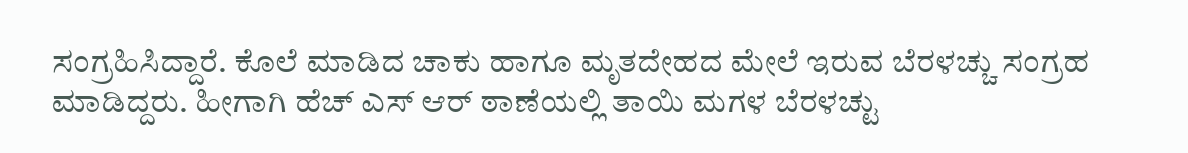ಸಂಗ್ರಹಿಸಿದ್ದಾರೆ. ಕೊಲೆ ಮಾಡಿದ ಚಾಕು ಹಾಗೂ ಮೃತದೇಹದ ಮೇಲೆ ಇರುವ ಬೆರಳಚ್ಚು ಸಂಗ್ರಹ ಮಾಡಿದ್ದರು. ಹೀಗಾಗಿ ಹೆಚ್ ಎಸ್ ಆರ್ ಠಾಣೆಯಲ್ಲಿ ತಾಯಿ ಮಗಳ ಬೆರಳಚ್ಟು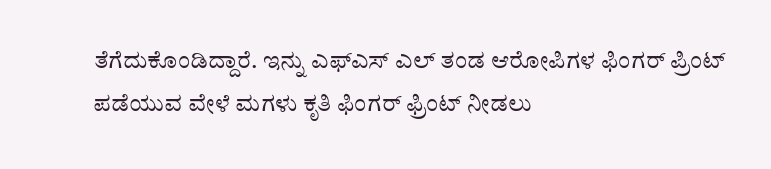ತೆಗೆದುಕೊಂಡಿದ್ದಾರೆ. ಇನ್ನು ಎಫ್ಎಸ್ ಎಲ್ ತಂಡ ಆರೋಪಿಗಳ ಫಿಂಗರ್ ಪ್ರಿಂಟ್ ಪಡೆಯುವ ವೇಳೆ ಮಗಳು ಕೃತಿ ಫಿಂಗರ್ ಫ್ರಿಂಟ್ ನೀಡಲು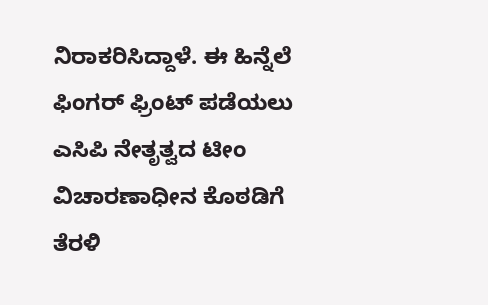ನಿರಾಕರಿಸಿದ್ದಾಳೆ. ಈ ಹಿನ್ನೆಲೆ ಫಿಂಗರ್ ಫ್ರಿಂಟ್ ಪಡೆಯಲು ಎಸಿಪಿ ನೇತೃತ್ವದ ಟೀಂ ವಿಚಾರಣಾಧೀನ ಕೊಠಡಿಗೆ ತೆರಳಿ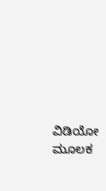ವಿಡಿಯೋ ಮೂಲಕ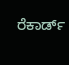ರೆಕಾರ್ಡ್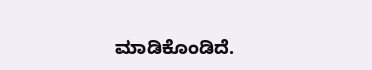ಮಾಡಿಕೊಂಡಿದೆ.